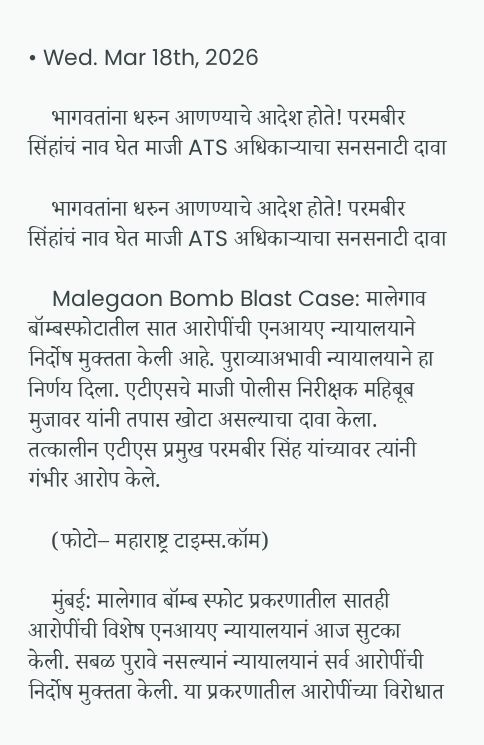• Wed. Mar 18th, 2026

    भागवतांना धरुन आणण्याचे आदेश होते! परमबीर सिंहांचं नाव घेत माजी ATS अधिकाऱ्याचा सनसनाटी दावा

    भागवतांना धरुन आणण्याचे आदेश होते! परमबीर सिंहांचं नाव घेत माजी ATS अधिकाऱ्याचा सनसनाटी दावा

    Malegaon Bomb Blast Case: मालेगाव बॉम्बस्फोटातील सात आरोपींची एनआयए न्यायालयाने निर्दोष मुक्तता केली आहे. पुराव्याअभावी न्यायालयाने हा निर्णय दिला. एटीएसचे माजी पोलीस निरीक्षक महिबूब मुजावर यांनी तपास खोटा असल्याचा दावा केला. तत्कालीन एटीएस प्रमुख परमबीर सिंह यांच्यावर त्यांनी गंभीर आरोप केले.

    (फोटो– महाराष्ट्र टाइम्स.कॉम)

    मुंबई: मालेगाव बॉम्ब स्फोट प्रकरणातील सातही आरोपींची विशेष एनआयए न्यायालयानं आज सुटका केली. सबळ पुरावे नसल्यानं न्यायालयानं सर्व आरोपींची निर्दोष मुक्तता केली. या प्रकरणातील आरोपींच्या विरोधात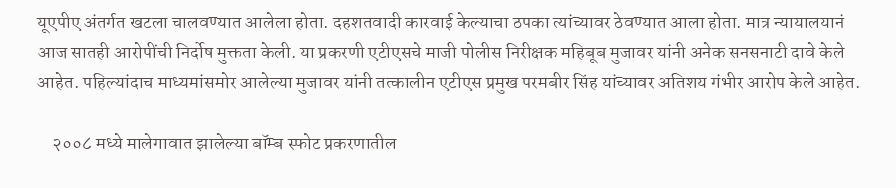यूएपीए अंतर्गत खटला चालवण्यात आलेला होता. दहशतवादी कारवाई केल्याचा ठपका त्यांच्यावर ठेवण्यात आला होता. मात्र न्यायालयानं आज सातही आरोपींची निर्दोष मुक्तता केली. या प्रकरणी एटीएसचे माजी पोलीस निरीक्षक महिबूब मुजावर यांनी अनेक सनसनाटी दावे केले आहेत. पहिल्यांदाच माध्यमांसमोर आलेल्या मुजावर यांनी तत्कालीन एटीएस प्रमुख परमबीर सिंह यांच्यावर अतिशय गंभीर आरोप केले आहेत.

    २००८ मध्ये मालेगावात झालेल्या बॉम्ब स्फोट प्रकरणातील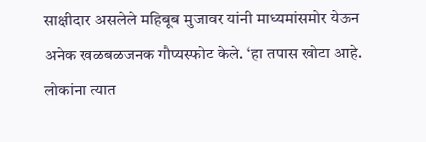साक्षीदार असलेले महिबूब मुजावर यांनी माध्यमांसमोर येऊन अनेक खळबळजनक गौप्यस्फोट केले. ‘हा तपास खोटा आहे. लोकांना त्यात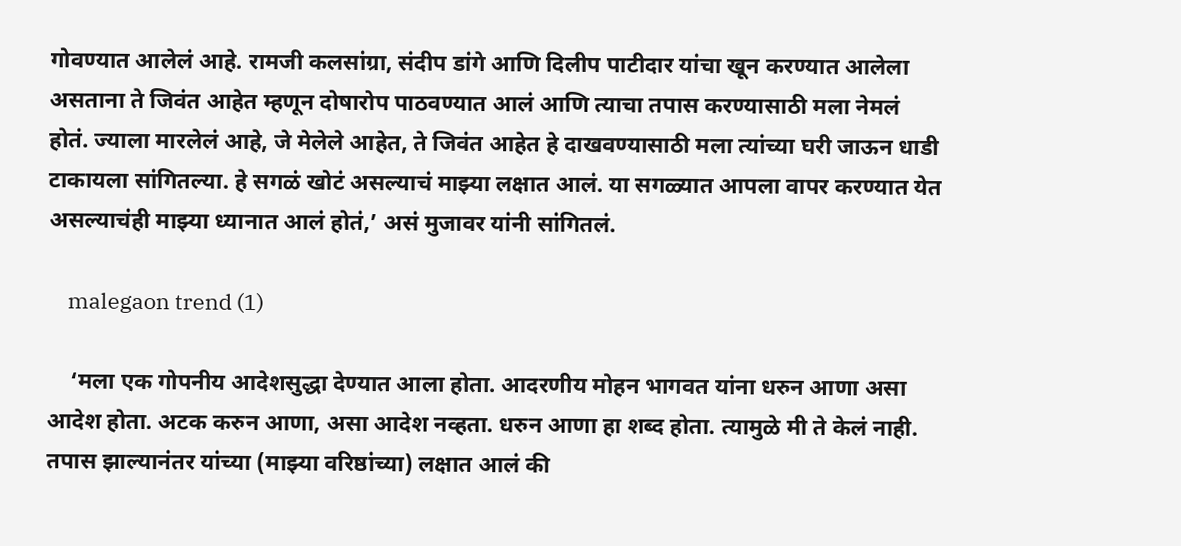गोवण्यात आलेलं आहे. रामजी कलसांग्रा, संदीप डांगे आणि दिलीप पाटीदार यांचा खून करण्यात आलेला असताना ते जिवंत आहेत म्हणून दोषारोप पाठवण्यात आलं आणि त्याचा तपास करण्यासाठी मला नेमलं होतं. ज्याला मारलेलं आहे, जे मेलेले आहेत, ते जिवंत आहेत हे दाखवण्यासाठी मला त्यांच्या घरी जाऊन धाडी टाकायला सांगितल्या. हे सगळं खोटं असल्याचं माझ्या लक्षात आलं. या सगळ्यात आपला वापर करण्यात येत असल्याचंही माझ्या ध्यानात आलं होतं,’ असं मुजावर यांनी सांगितलं.

    malegaon trend (1)

    ‘मला एक गोपनीय आदेशसुद्धा देण्यात आला होता. आदरणीय मोहन भागवत यांना धरुन आणा असा आदेश होता. अटक करुन आणा, असा आदेश नव्हता. धरुन आणा हा शब्द होता. त्यामुळे मी ते केलं नाही. तपास झाल्यानंतर यांच्या (माझ्या वरिष्ठांच्या) लक्षात आलं की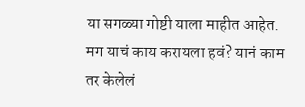या सगळ्या गोष्टी याला माहीत आहेत. मग याचं काय करायला हवं? यानं काम तर केलेलं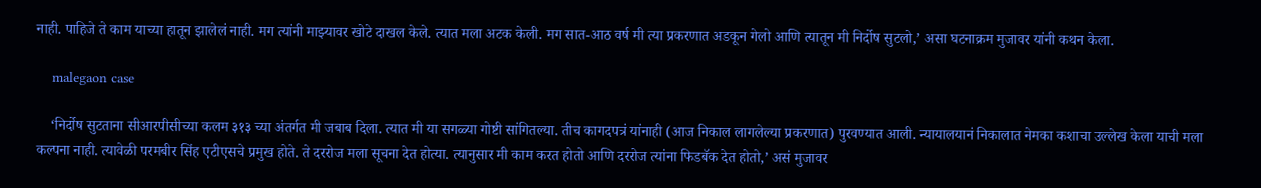नाही. पाहिजे ते काम याच्या हातून झालेलं नाही. मग त्यांनी माझ्यावर खोटे दाखल केले. त्यात मला अटक केली. मग सात-आठ वर्ष मी त्या प्रकरणात अडकून गेलो आणि त्यातून मी निर्दोष सुटलो,’ असा घटनाक्रम मुजावर यांनी कथन केला.

    malegaon case

    ‘निर्दोष सुटताना सीआरपीसीच्या कलम ३१३ च्या अंतर्गत मी जबाब दिला. त्यात मी या सगळ्या गोष्टी सांगितल्या. तीच कागदपत्रं यांनाही (आज निकाल लागलेल्या प्रकरणात) पुरवण्यात आली. न्यायालयानं निकालात नेमका कशाचा उल्लेख केला याची मला कल्पना नाही. त्यावेळी परमबीर सिंह एटीएसचे प्रमुख होते. ते दररोज मला सूचना देत होत्या. त्यानुसार मी काम करत होतो आणि दररोज त्यांना फिडबॅक देत होतो,’ असं मुजावर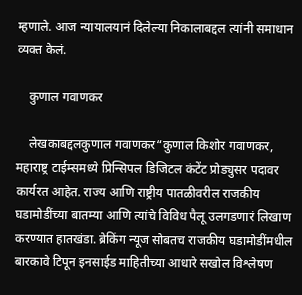म्हणाले. आज न्यायालयानं दिलेल्या निकालाबद्दल त्यांनी समाधान व्यक्त केलं.

    कुणाल गवाणकर

    लेखकाबद्दलकुणाल गवाणकर“कुणाल किशोर गवाणकर, महाराष्ट्र टाईम्समध्ये प्रिन्सिपल डिजिटल कंटेंट प्रोड्युसर पदावर कार्यरत आहेत. राज्य आणि राष्ट्रीय पातळीवरील राजकीय घडामोडींच्या बातम्या आणि त्यांचे विविध पैलू उलगडणारं लिखाण करण्यात हातखंडा. ब्रेकिंग न्यूज सोबतच राजकीय घडामोडींमधील बारकावे टिपून इनसाईड माहितीच्या आधारे सखोल विश्लेषण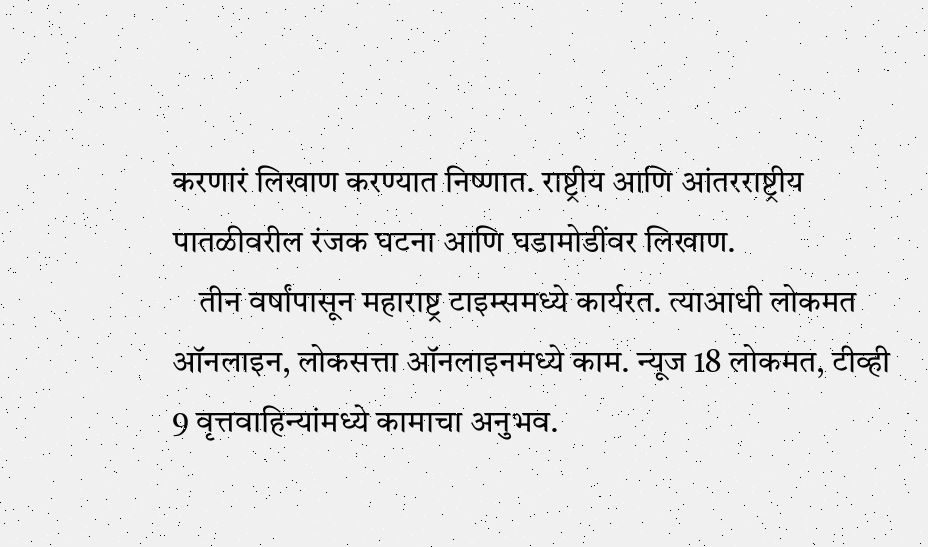करणारं लिखाण करण्यात निष्णात. राष्ट्रीय आणि आंतरराष्ट्रीय पातळीवरील रंजक घटना आणि घडामोडींवर लिखाण.
    तीन वर्षांपासून महाराष्ट्र टाइम्समध्ये कार्यरत. त्याआधी लोकमत ऑनलाइन, लोकसत्ता ऑनलाइनमध्ये काम. न्यूज 18 लोकमत, टीव्ही 9 वृत्तवाहिन्यांमध्ये कामाचा अनुभव.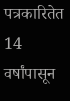पत्रकारितेत 14 वर्षांपासून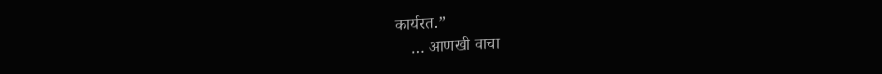कार्यरत.”
    … आणखी वाचा